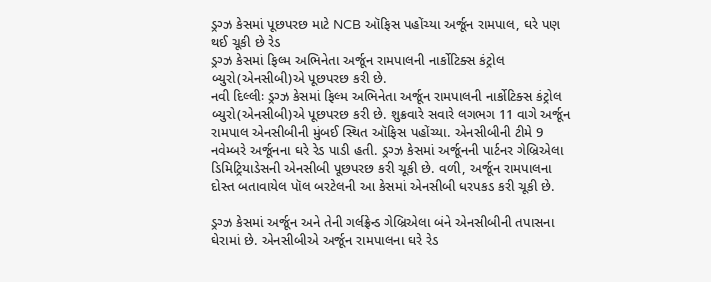ડ્રગ્ઝ કેસમાં પૂછપરછ માટે NCB ઑફિસ પહોંચ્યા અર્જૂન રામપાલ, ઘરે પણ થઈ ચૂકી છે રેડ
ડ્રગ્ઝ કેસમાં ફિલ્મ અભિનેતા અર્જૂન રામપાલની નાર્કોટિક્સ કંટ્રોલ બ્યુરો(એનસીબી)એ પૂછપરછ કરી છે.
નવી દિલ્લીઃ ડ્રગ્ઝ કેસમાં ફિલ્મ અભિનેતા અર્જૂન રામપાલની નાર્કોટિક્સ કંટ્રોલ બ્યુરો(એનસીબી)એ પૂછપરછ કરી છે. શુક્રવારે સવારે લગભગ 11 વાગે અર્જૂન રામપાલ એનસીબીની મુંબઈ સ્થિત ઑફિસ પહોંચ્યા. એનસીબીની ટીમે 9 નવેમ્બરે અર્જૂનના ઘરે રેડ પાડી હતી. ડ્રગ્ઝ કેસમાં અર્જૂનની પાર્ટનર ગેબ્રિએલા ડિમિટ્રિયાડેસની એનસીબી પૂછપરછ કરી ચૂકી છે. વળી, અર્જૂન રામપાલના દોસ્ત બતાવાયેલ પૉલ બરટેલની આ કેસમાં એનસીબી ધરપકડ કરી ચૂકી છે.

ડ્રગ્ઝ કેસમાં અર્જૂન અને તેની ગર્લફ્રેન્ડ ગેબ્રિએલા બંને એનસીબીની તપાસના ઘેરામાં છે. એનસીબીએ અર્જૂન રામપાલના ઘરે રેડ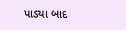પાડ્યા બાદ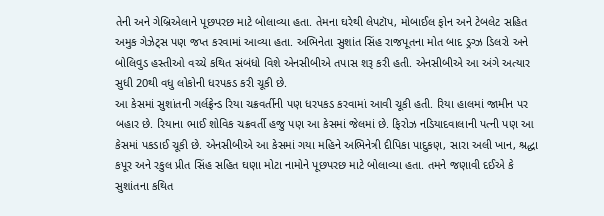તેની અને ગેબ્રિએલાને પૂછપરછ માટે બોલાવ્યા હતા. તેમના ઘરેથી લેપટૉપ, મોબાઈલ ફોન અને ટેબલેટ સહિત અમુક ગેઝેટ્સ પણ જપ્ત કરવામાં આવ્યા હતા. અભિનેતા સુશાંત સિંહ રાજપૂતના મોત બાદ ડ્રગ્ઝ ડિલરો અને બોલિવુડ હસ્તીઓ વચ્ચે કથિત સંબંધો વિશે એનસીબીએ તપાસ શરૂ કરી હતી. એનસીબીએ આ અંગે અત્યાર સુધી 20થી વધુ લોકોની ધરપકડ કરી ચૂકી છે.
આ કેસમાં સુશાંતની ગર્લફ્રેન્ડ રિયા ચક્રવર્તીની પણ ધરપકડ કરવામાં આવી ચૂકી હતી. રિયા હાલમાં જામીન પર બહાર છે. રિયાના ભાઈ શોવિક ચક્રવર્તી હજુ પણ આ કેસમાં જેલમાં છે. ફિરોઝ નડિયાદવાલાની પત્ની પણ આ કેસમાં પકડાઈ ચૂકી છે. એનસીબીએ આ કેસમાં ગયા મહિને અભિનેત્રી દીપિકા પાદુકણ, સારા અલી ખાન, શ્રદ્ધા કપૂર અને રકુલ પ્રીત સિંહ સહિત ઘણા મોટા નામોને પૂછપરછ માટે બોલાવ્યા હતા. તમને જણાવી દઈએ કે સુશાંતના કથિત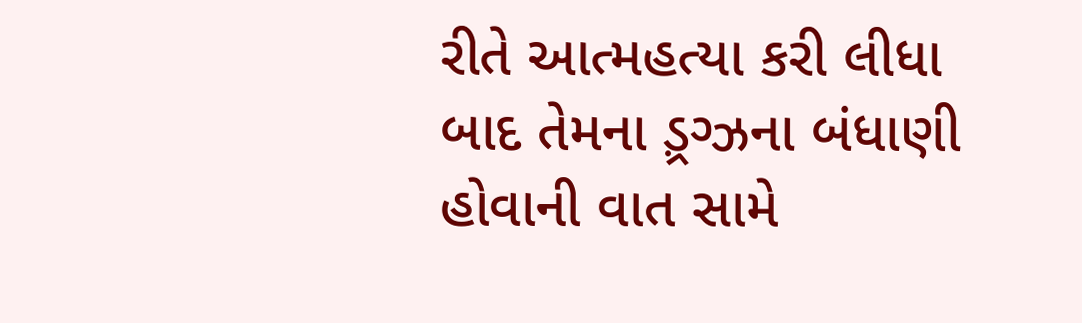રીતે આત્મહત્યા કરી લીધા બાદ તેમના ડ઼્રગ્ઝના બંધાણી હોવાની વાત સામે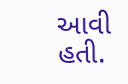આવી હતી.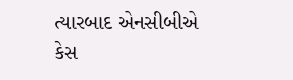ત્યારબાદ એનસીબીએ કેસ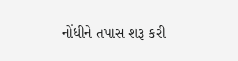નોંધીને તપાસ શરૂ કરી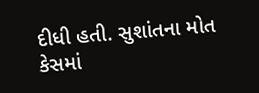દીધી હતી. સુશાંતના મોત કેસમાં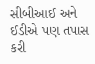સીબીઆઈ અને ઈડીએ પણ તપાસ કરી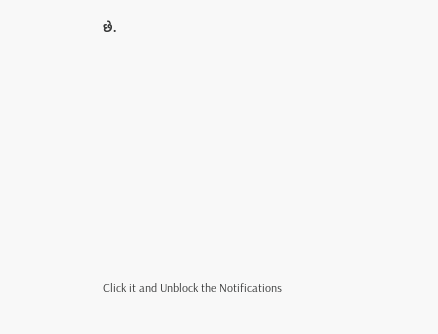છે.












Click it and Unblock the Notifications